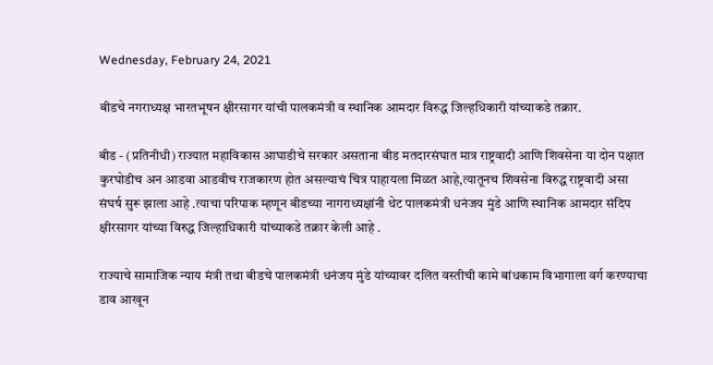Wednesday, February 24, 2021

बीडचे नगराध्यक्ष भारतभूषन क्षीरसागर यांची पालकमंत्री व स्थानिक आमदार विरुद्ध जिल्हधिकारी यांच्याकडे तक्रार.

बीड - (प्रतिनीधी) राज्यात महाविकास आघाडीचे सरकार असताना बीड मतदारसंघात मात्र राष्ट्रवादी आणि शिवसेना या दोन पक्षात कुरघोडीच अन आडवा आडवीच राजकारण होत असल्याचं चित्र पाहायला मिळत आहे,त्यातूनच शिवसेना विरुद्ध राष्ट्रवादी असा संघर्ष सुरू झाला आहे .त्याचा परिपाक म्हणून बीडच्या नागराध्यक्षांनी थेट पालकमंत्री धनंजय मुंडे आणि स्थानिक आमदार संदिप क्षीरसागर यांच्या विरुद्ध जिल्हाधिकारी यांच्याकडे तक्रार केली आहे .

राज्याचे सामाजिक न्याय मंत्री तथा बीडचे पालकमंत्री धनंजय मुंडे यांच्यावर दलित वस्तीची कामे बांधकाम विभागाला वर्ग करण्याचा डाव आखून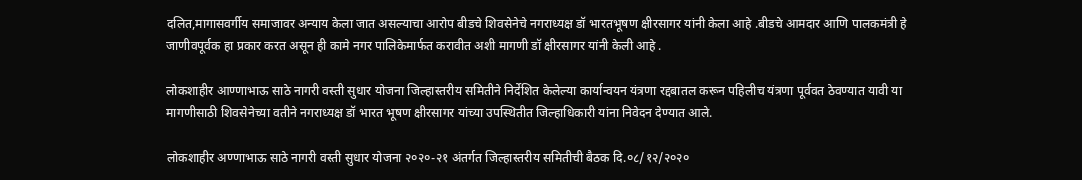दलित,मागासवर्गीय समाजावर अन्याय केला जात असल्याचा आरोप बीडचे शिवसेनेचे नगराध्यक्ष डॉ भारतभूषण क्षीरसागर यांनी केला आहे .बीडचे आमदार आणि पालकमंत्री हे जाणीवपूर्वक हा प्रकार करत असून ही कामे नगर पालिकेमार्फत करावीत अशी मागणी डॉ क्षीरसागर यांनी केली आहे .

लोकशाहीर आण्णाभाऊ साठे नागरी वस्ती सुधार योजना जिल्हास्तरीय समितीने निर्देशित केलेल्या कार्यान्वयन यंत्रणा रद्दबातल करून पहिलीच यंत्रणा पूर्ववत ठेवण्यात यावी या मागणीसाठी शिवसेनेच्या वतीने नगराध्यक्ष डॉ भारत भूषण क्षीरसागर यांच्या उपस्थितीत जिल्हाधिकारी यांना निवेदन देण्यात आले.

लोकशाहीर अण्णाभाऊ साठे नागरी वस्ती सुधार योजना २०२०-२१ अंतर्गत जिल्हास्तरीय समितीची बैठक दि.०८/१२/२०२०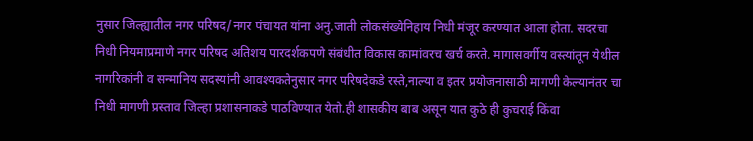नुसार जिल्ह्यातील नगर परिषद/नगर पंचायत यांना अनु.जाती लोकसंख्येनिहाय निधी मंजूर करण्यात आला होता. सदरचा निधी नियमाप्रमाणे नगर परिषद अतिशय पारदर्शकपणे संबंधीत विकास कामांवरच खर्च करते. मागासवर्गीय वस्त्यांतून येथील नागरिकांनी व सन्मानिय सदस्यांनी आवश्यकतेनुसार नगर परिषदेकडे रस्ते,नाल्या व इतर प्रयोजनासाठी मागणी केल्यानंतर चा निधी मागणी प्रस्ताव जिल्हा प्रशासनाकडे पाठविण्यात येतो.ही शासकीय बाब असून यात कुठे ही कुचराई किंवा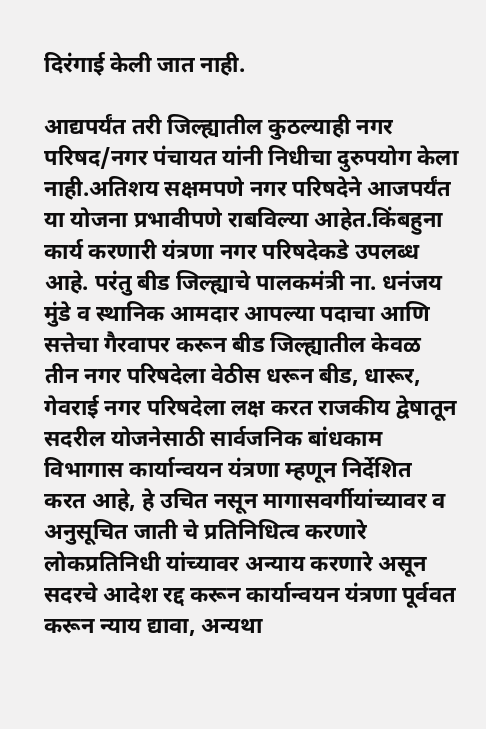दिरंगाई केली जात नाही.

आद्यपर्यंत तरी जिल्ह्यातील कुठल्याही नगर परिषद/नगर पंचायत यांनी निधीचा दुरुपयोग केला नाही.अतिशय सक्षमपणे नगर परिषदेने आजपर्यंत या योजना प्रभावीपणे राबविल्या आहेत.किंबहुना कार्य करणारी यंत्रणा नगर परिषदेकडे उपलब्ध आहे. परंतु बीड जिल्ह्याचे पालकमंत्री ना. धनंजय मुंडे व स्थानिक आमदार आपल्या पदाचा आणि सत्तेचा गैरवापर करून बीड जिल्ह्यातील केवळ तीन नगर परिषदेला वेठीस धरून बीड, धारूर, गेवराई नगर परिषदेला लक्ष करत राजकीय द्वेषातून सदरील योजनेसाठी सार्वजनिक बांधकाम विभागास कार्यान्वयन यंत्रणा म्हणून निर्देशित करत आहे, हे उचित नसून मागासवर्गीयांच्यावर व अनुसूचित जाती चे प्रतिनिधित्व करणारे लोकप्रतिनिधी यांच्यावर अन्याय करणारे असून सदरचे आदेश रद्द करून कार्यान्वयन यंत्रणा पूर्ववत करून न्याय द्यावा, अन्यथा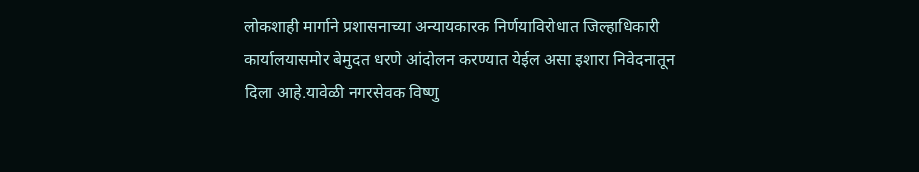लोकशाही मार्गाने प्रशासनाच्या अन्यायकारक निर्णयाविरोधात जिल्हाधिकारी कार्यालयासमोर बेमुदत धरणे आंदोलन करण्यात येईल असा इशारा निवेदनातून दिला आहे.यावेळी नगरसेवक विष्णु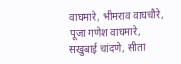वाघमारे, भीमराव वाघचौरे, पूजा गणेश वाघमारे, सखुबाई चांदणे, सीता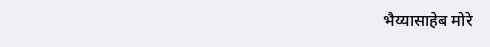भैय्यासाहेब मोरे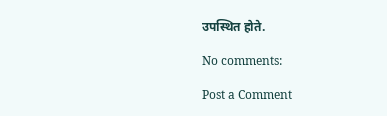उपस्थित होते.

No comments:

Post a Comment